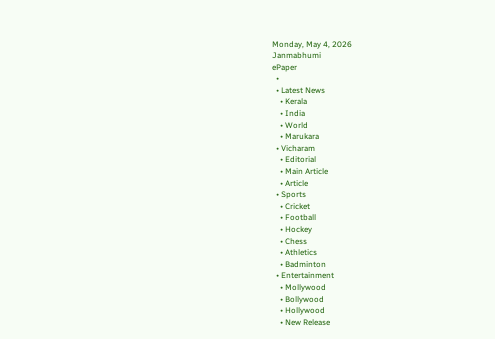Monday, May 4, 2026
Janmabhumi
ePaper
  •
  • Latest News
    • Kerala
    • India
    • World
    • Marukara
  • Vicharam
    • Editorial
    • Main Article
    • Article
  • Sports
    • Cricket
    • Football
    • Hockey
    • Chess
    • Athletics
    • Badminton
  • Entertainment
    • Mollywood
    • Bollywood
    • Hollywood
    • New Release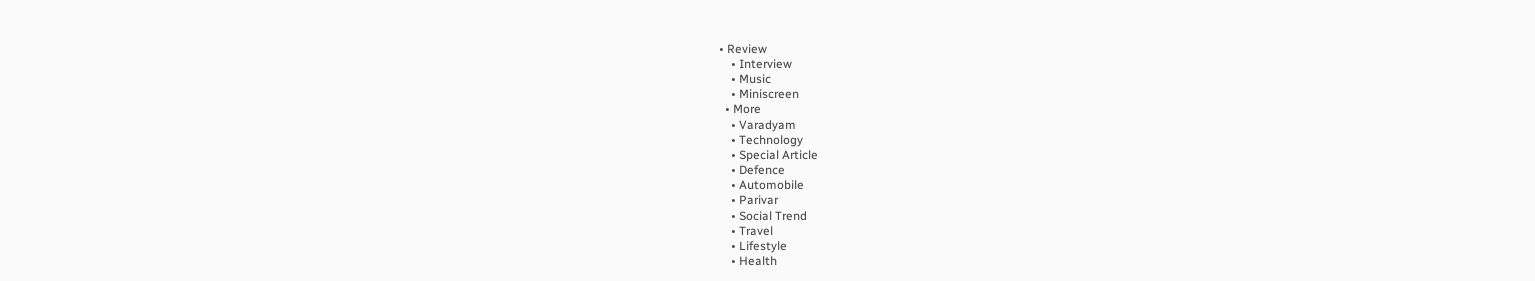• Review
    • Interview
    • Music
    • Miniscreen
  • More
    • Varadyam
    • Technology
    • Special Article
    • Defence
    • Automobile
    • Parivar
    • Social Trend
    • Travel
    • Lifestyle
    • Health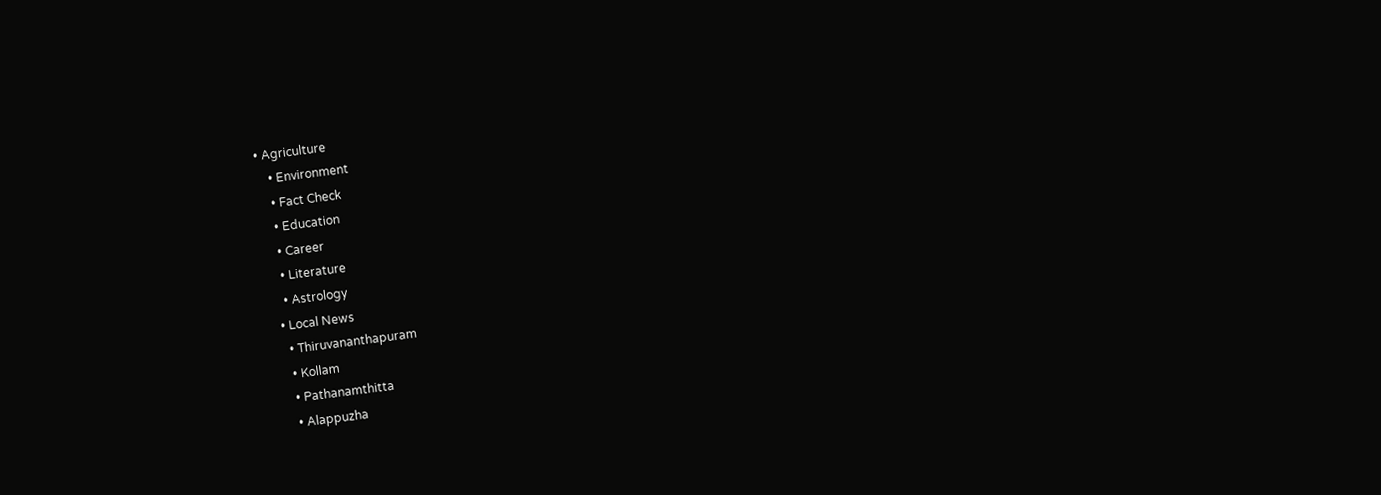• Agriculture
    • Environment
    • Fact Check
    • Education
    • Career
    • Literature
    • Astrology
  • Local News
    • Thiruvananthapuram
    • Kollam
    • Pathanamthitta
    • Alappuzha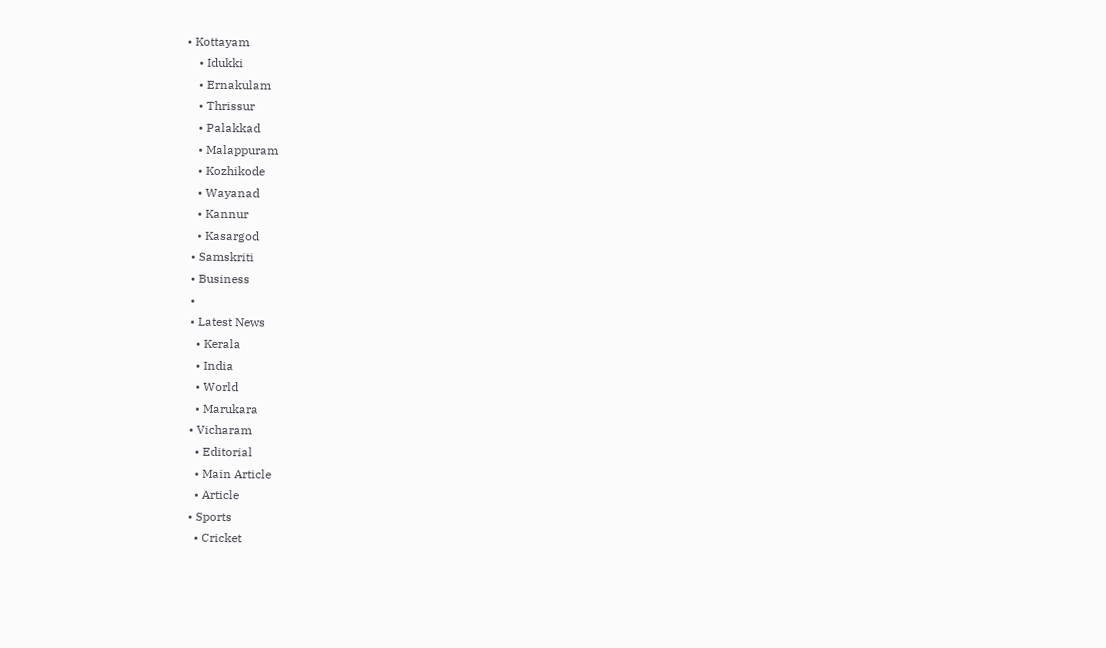• Kottayam
    • Idukki
    • Ernakulam
    • Thrissur
    • Palakkad
    • Malappuram
    • Kozhikode
    • Wayanad
    • Kannur
    • Kasargod
  • Samskriti
  • Business
  •
  • Latest News
    • Kerala
    • India
    • World
    • Marukara
  • Vicharam
    • Editorial
    • Main Article
    • Article
  • Sports
    • Cricket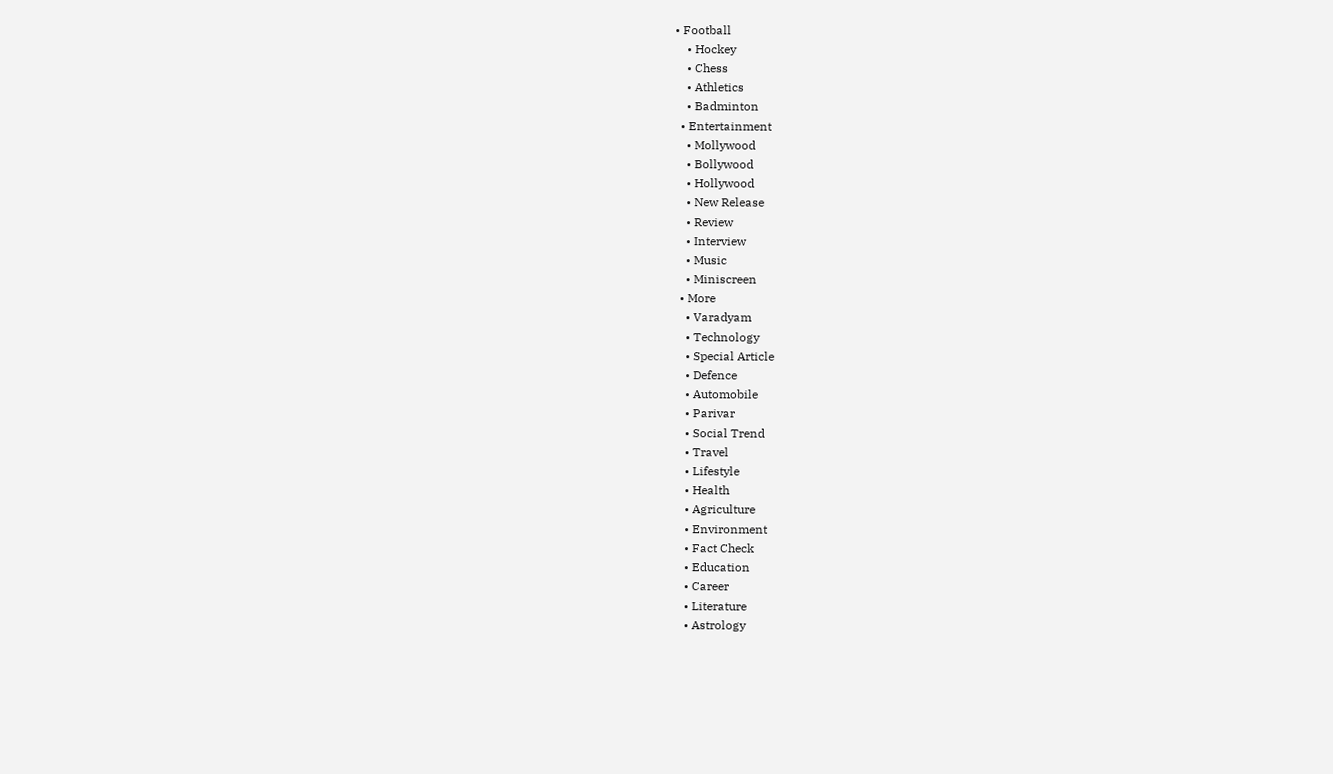• Football
    • Hockey
    • Chess
    • Athletics
    • Badminton
  • Entertainment
    • Mollywood
    • Bollywood
    • Hollywood
    • New Release
    • Review
    • Interview
    • Music
    • Miniscreen
  • More
    • Varadyam
    • Technology
    • Special Article
    • Defence
    • Automobile
    • Parivar
    • Social Trend
    • Travel
    • Lifestyle
    • Health
    • Agriculture
    • Environment
    • Fact Check
    • Education
    • Career
    • Literature
    • Astrology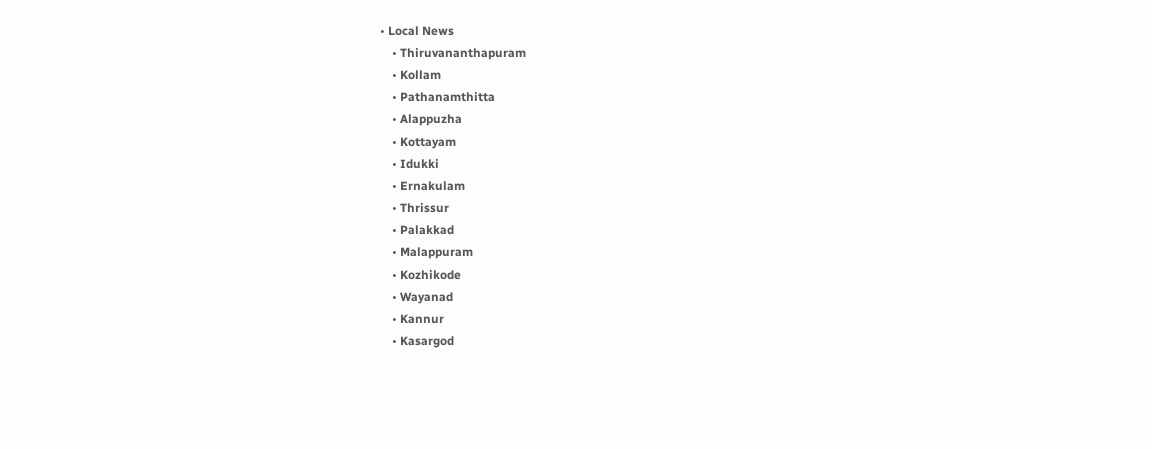• Local News
    • Thiruvananthapuram
    • Kollam
    • Pathanamthitta
    • Alappuzha
    • Kottayam
    • Idukki
    • Ernakulam
    • Thrissur
    • Palakkad
    • Malappuram
    • Kozhikode
    • Wayanad
    • Kannur
    • Kasargod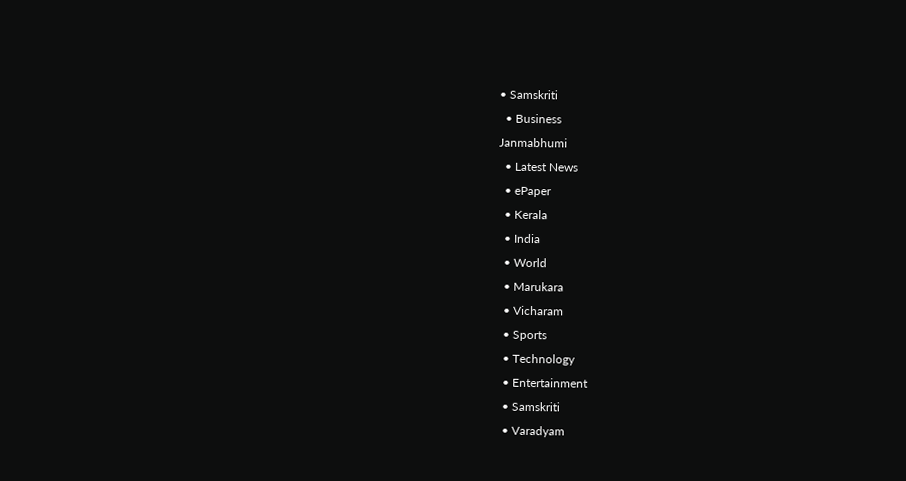• Samskriti
  • Business
Janmabhumi
  • Latest News
  • ePaper
  • Kerala
  • India
  • World
  • Marukara
  • Vicharam
  • Sports
  • Technology
  • Entertainment
  • Samskriti
  • Varadyam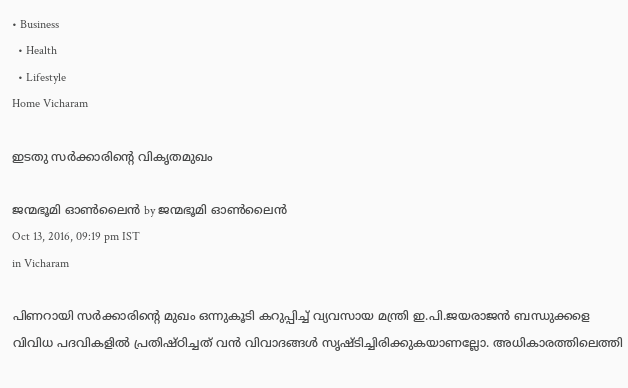• Business
  • Health
  • Lifestyle
Home Vicharam

ഇടതു സര്‍ക്കാരിന്റെ വികൃതമുഖം

ജന്മഭൂമി ഓണ്‍ലൈന്‍ by ജന്മഭൂമി ഓണ്‍ലൈന്‍
Oct 13, 2016, 09:19 pm IST
in Vicharam

പിണറായി സര്‍ക്കാരിന്റെ മുഖം ഒന്നുകൂടി കറുപ്പിച്ച് വ്യവസായ മന്ത്രി ഇ.പി.ജയരാജന്‍ ബന്ധുക്കളെ വിവിധ പദവികളില്‍ പ്രതിഷ്ഠിച്ചത് വന്‍ വിവാദങ്ങള്‍ സൃഷ്ടിച്ചിരിക്കുകയാണല്ലോ. അധികാരത്തിലെത്തി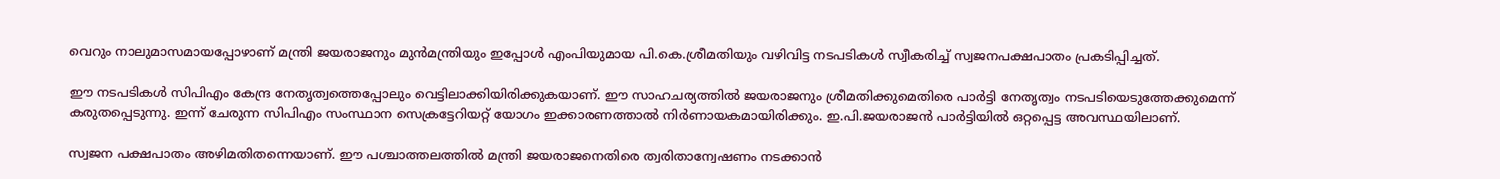വെറും നാലുമാസമായപ്പോഴാണ് മന്ത്രി ജയരാജനും മുന്‍മന്ത്രിയും ഇപ്പോള്‍ എംപിയുമായ പി.കെ.ശ്രീമതിയും വഴിവിട്ട നടപടികള്‍ സ്വീകരിച്ച് സ്വജനപക്ഷപാതം പ്രകടിപ്പിച്ചത്.

ഈ നടപടികള്‍ സിപിഎം കേന്ദ്ര നേതൃത്വത്തെപ്പോലും വെട്ടിലാക്കിയിരിക്കുകയാണ്. ഈ സാഹചര്യത്തില്‍ ജയരാജനും ശ്രീമതിക്കുമെതിരെ പാര്‍ട്ടി നേതൃത്വം നടപടിയെടുത്തേക്കുമെന്ന് കരുതപ്പെടുന്നു. ഇന്ന് ചേരുന്ന സിപിഎം സംസ്ഥാന സെക്രട്ടേറിയറ്റ് യോഗം ഇക്കാരണത്താല്‍ നിര്‍ണായകമായിരിക്കും. ഇ.പി.ജയരാജന്‍ പാര്‍ട്ടിയില്‍ ഒറ്റപ്പെട്ട അവസ്ഥയിലാണ്.

സ്വജന പക്ഷപാതം അഴിമതിതന്നെയാണ്. ഈ പശ്ചാത്തലത്തില്‍ മന്ത്രി ജയരാജനെതിരെ ത്വരിതാന്വേഷണം നടക്കാന്‍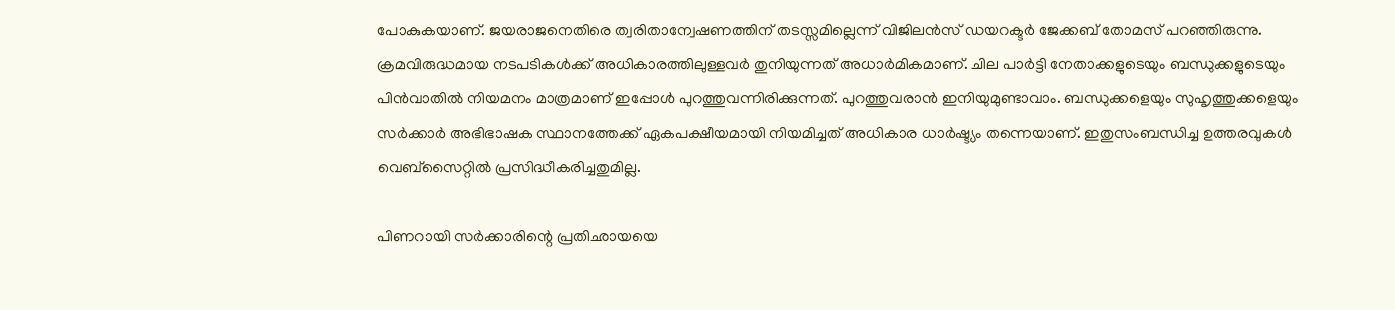പോകുകയാണ്. ജയരാജനെതിരെ ത്വരിതാന്വേഷണത്തിന് തടസ്സമില്ലെന്ന് വിജിലന്‍സ് ഡയറക്ടര്‍ ജേക്കബ് തോമസ് പറഞ്ഞിരുന്നു. ക്രമവിരുദ്ധമായ നടപടികള്‍ക്ക് അധികാരത്തിലുള്ളവര്‍ തുനിയുന്നത് അധാര്‍മികമാണ്. ചില പാര്‍ട്ടി നേതാക്കളുടെയും ബന്ധുക്കളുടെയും പിന്‍വാതില്‍ നിയമനം മാത്രമാണ് ഇപ്പോള്‍ പുറത്തുവന്നിരിക്കുന്നത്. പുറത്തുവരാന്‍ ഇനിയുമുണ്ടാവാം. ബന്ധുക്കളെയും സുഹൃത്തുക്കളെയും സര്‍ക്കാര്‍ അഭിഭാഷക സ്ഥാനത്തേക്ക് ഏകപക്ഷീയമായി നിയമിച്ചത് അധികാര ധാര്‍ഷ്ട്യം തന്നെയാണ്. ഇതുസംബന്ധിച്ച ഉത്തരവുകള്‍ വെബ്‌സൈറ്റില്‍ പ്രസിദ്ധീകരിച്ചതുമില്ല.

പിണറായി സര്‍ക്കാരിന്റെ പ്രതിഛായയെ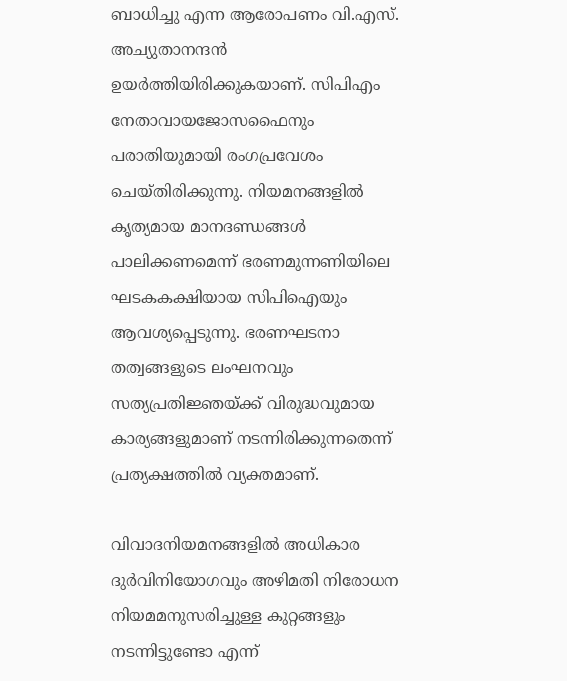ബാധിച്ചു എന്ന ആരോപണം വി.എസ്. അച്യുതാനന്ദന്‍ ഉയര്‍ത്തിയിരിക്കുകയാണ്. സിപിഎം നേതാവായജോസഫൈനും പരാതിയുമായി രംഗപ്രവേശം ചെയ്തിരിക്കുന്നു. നിയമനങ്ങളില്‍ കൃത്യമായ മാനദണ്ഡങ്ങള്‍ പാലിക്കണമെന്ന് ഭരണമുന്നണിയിലെ ഘടകകക്ഷിയായ സിപിഐയും ആവശ്യപ്പെടുന്നു. ഭരണഘടനാ തത്വങ്ങളുടെ ലംഘനവും സത്യപ്രതിജ്ഞയ്‌ക്ക് വിരുദ്ധവുമായ കാര്യങ്ങളുമാണ് നടന്നിരിക്കുന്നതെന്ന് പ്രത്യക്ഷത്തില്‍ വ്യക്തമാണ്.

വിവാദനിയമനങ്ങളില്‍ അധികാര ദുര്‍വിനിയോഗവും അഴിമതി നിരോധന നിയമമനുസരിച്ചുള്ള കുറ്റങ്ങളും നടന്നിട്ടുണ്ടോ എന്ന്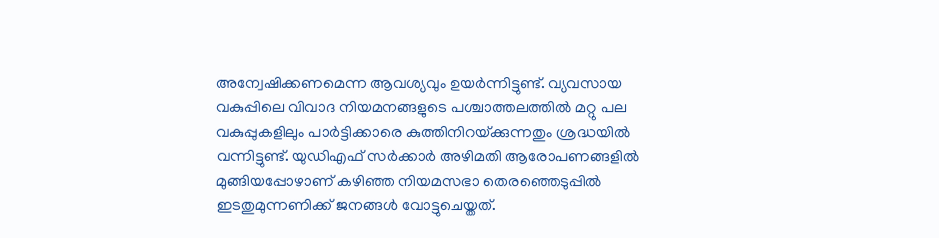അന്വേഷിക്കണമെന്ന ആവശ്യവും ഉയര്‍ന്നിട്ടുണ്ട്. വ്യവസായ വകുപ്പിലെ വിവാദ നിയമനങ്ങളുടെ പശ്ചാത്തലത്തില്‍ മറ്റു പല വകുപ്പുകളിലും പാര്‍ട്ടിക്കാരെ കുത്തിനിറയ്‌ക്കുന്നതും ശ്രദ്ധയില്‍ വന്നിട്ടുണ്ട്. യുഡിഎഫ് സര്‍ക്കാര്‍ അഴിമതി ആരോപണങ്ങളില്‍ മുങ്ങിയപ്പോഴാണ് കഴിഞ്ഞ നിയമസഭാ തെരഞ്ഞെടുപ്പില്‍ ഇടതുമുന്നണിക്ക് ജനങ്ങള്‍ വോട്ടുചെയ്തത്.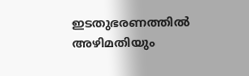ഇടതുഭരണത്തില്‍ അഴിമതിയും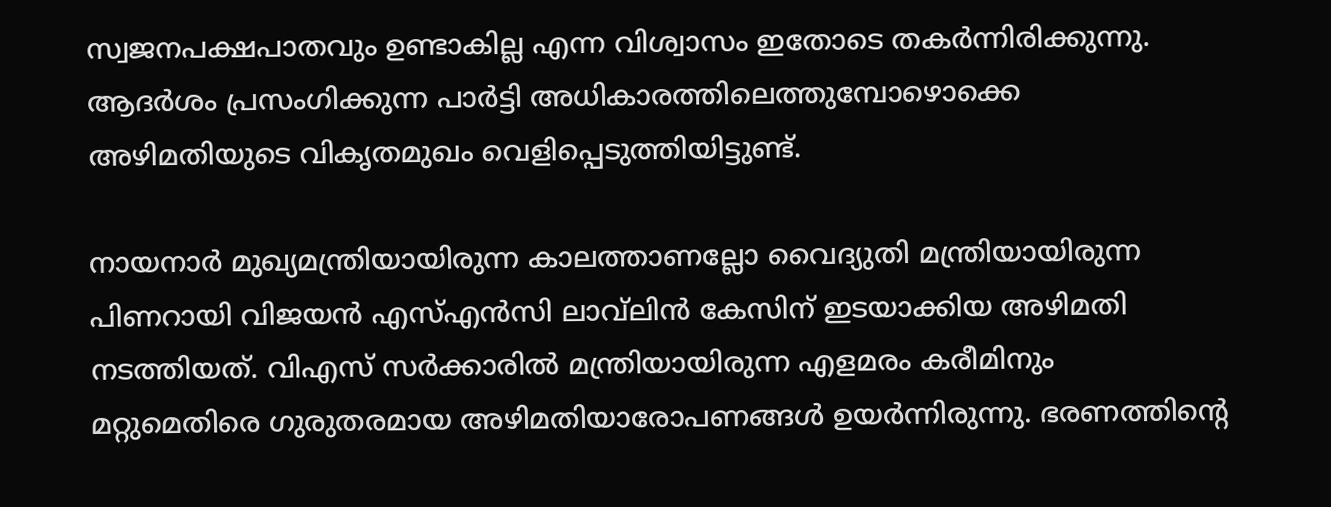സ്വജനപക്ഷപാതവും ഉണ്ടാകില്ല എന്ന വിശ്വാസം ഇതോടെ തകര്‍ന്നിരിക്കുന്നു. ആദര്‍ശം പ്രസംഗിക്കുന്ന പാര്‍ട്ടി അധികാരത്തിലെത്തുമ്പോഴൊക്കെ അഴിമതിയുടെ വികൃതമുഖം വെളിപ്പെടുത്തിയിട്ടുണ്ട്.

നായനാര്‍ മുഖ്യമന്ത്രിയായിരുന്ന കാലത്താണല്ലോ വൈദ്യുതി മന്ത്രിയായിരുന്ന പിണറായി വിജയന്‍ എസ്എന്‍സി ലാവ്‌ലിന്‍ കേസിന് ഇടയാക്കിയ അഴിമതി നടത്തിയത്. വിഎസ് സര്‍ക്കാരില്‍ മന്ത്രിയായിരുന്ന എളമരം കരീമിനും മറ്റുമെതിരെ ഗുരുതരമായ അഴിമതിയാരോപണങ്ങള്‍ ഉയര്‍ന്നിരുന്നു. ഭരണത്തിന്റെ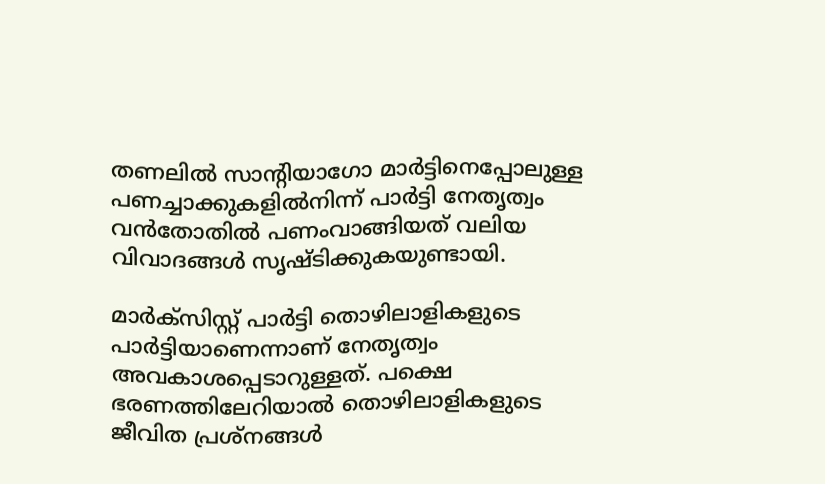തണലില്‍ സാന്റിയാഗോ മാര്‍ട്ടിനെപ്പോലുള്ള പണച്ചാക്കുകളില്‍നിന്ന് പാര്‍ട്ടി നേതൃത്വം വന്‍തോതില്‍ പണംവാങ്ങിയത് വലിയ വിവാദങ്ങള്‍ സൃഷ്ടിക്കുകയുണ്ടായി.

മാര്‍ക്‌സിസ്റ്റ് പാര്‍ട്ടി തൊഴിലാളികളുടെ പാര്‍ട്ടിയാണെന്നാണ് നേതൃത്വം അവകാശപ്പെടാറുള്ളത്. പക്ഷെ ഭരണത്തിലേറിയാല്‍ തൊഴിലാളികളുടെ ജീവിത പ്രശ്‌നങ്ങള്‍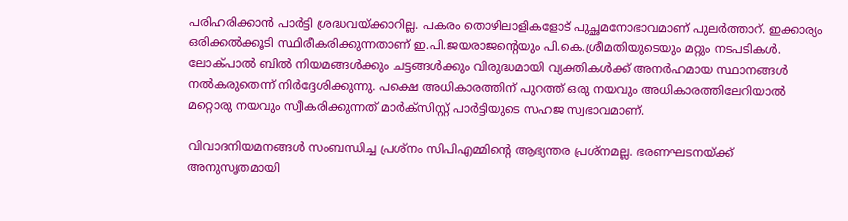പരിഹരിക്കാന്‍ പാര്‍ട്ടി ശ്രദ്ധവയ്‌ക്കാറില്ല. പകരം തൊഴിലാളികളോട് പുച്ഛമനോഭാവമാണ് പുലര്‍ത്താറ്. ഇക്കാര്യം ഒരിക്കല്‍ക്കൂടി സ്ഥിരീകരിക്കുന്നതാണ് ഇ.പി.ജയരാജന്റെയും പി.കെ.ശ്രീമതിയുടെയും മറ്റും നടപടികള്‍. ലോക്പാല്‍ ബില്‍ നിയമങ്ങള്‍ക്കും ചട്ടങ്ങള്‍ക്കും വിരുദ്ധമായി വ്യക്തികള്‍ക്ക് അനര്‍ഹമായ സ്ഥാനങ്ങള്‍ നല്‍കരുതെന്ന് നിര്‍ദ്ദേശിക്കുന്നു. പക്ഷെ അധികാരത്തിന് പുറത്ത് ഒരു നയവും അധികാരത്തിലേറിയാല്‍ മറ്റൊരു നയവും സ്വീകരിക്കുന്നത് മാര്‍ക്‌സിസ്റ്റ് പാര്‍ട്ടിയുടെ സഹജ സ്വഭാവമാണ്.

വിവാദനിയമനങ്ങള്‍ സംബന്ധിച്ച പ്രശ്‌നം സിപിഎമ്മിന്റെ ആഭ്യന്തര പ്രശ്‌നമല്ല. ഭരണഘടനയ്‌ക്ക് അനുസൃതമായി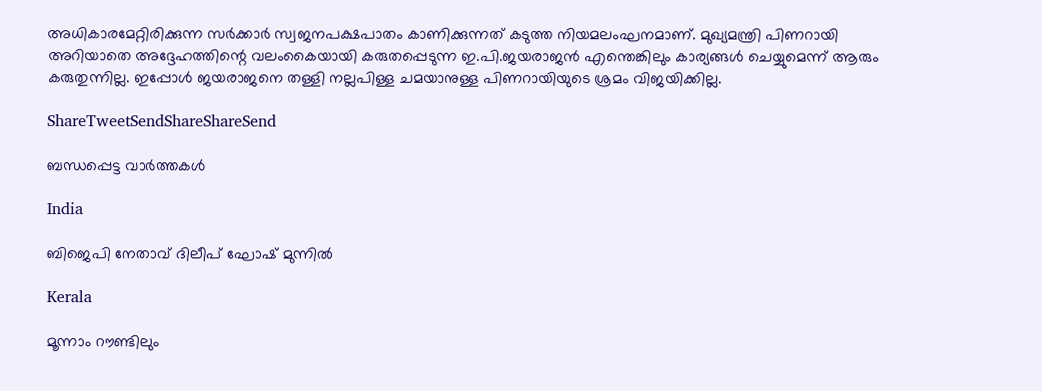അധികാരമേറ്റിരിക്കുന്ന സര്‍ക്കാര്‍ സ്വജനപക്ഷപാതം കാണിക്കുന്നത് കടുത്ത നിയമലംഘനമാണ്. മുഖ്യമന്ത്രി പിണറായി അറിയാതെ അദ്ദേഹത്തിന്റെ വലംകൈയായി കരുതപ്പെടുന്ന ഇ.പി.ജയരാജന്‍ എന്തെങ്കിലും കാര്യങ്ങള്‍ ചെയ്യുമെന്ന് ആരും കരുതുന്നില്ല. ഇപ്പോള്‍ ജയരാജനെ തള്ളി നല്ലപിള്ള ചമയാനുള്ള പിണറായിയുടെ ശ്രമം വിജയിക്കില്ല.

ShareTweetSendShareShareSend

ബന്ധപ്പെട്ട വാര്‍ത്തകള്‍

India

ബിജെപി നേതാവ് ദിലീപ് ഘോഷ് മുന്നില്‍

Kerala

മൂന്നാം റൗണ്ടിലും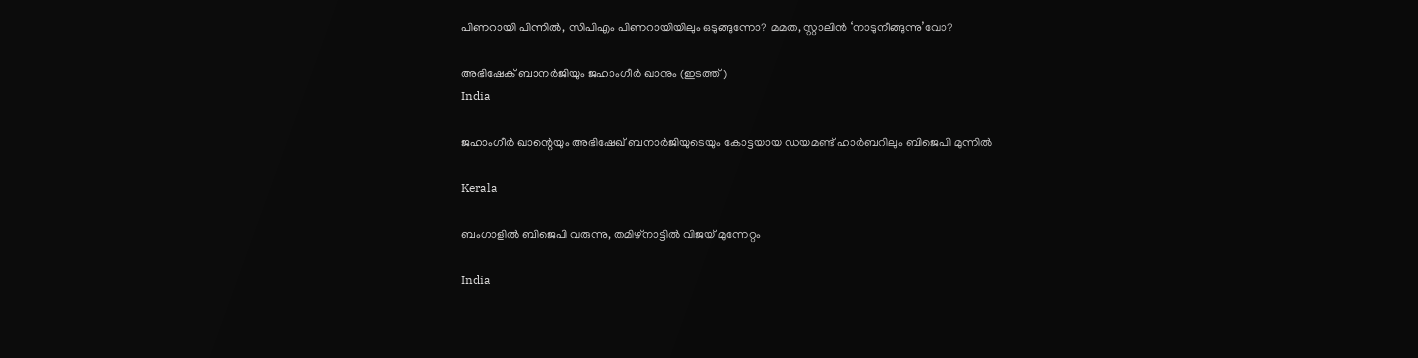പിണറായി പിന്നിൽ, സിപിഎം പിണറായിയിലും ഒടുങ്ങുന്നോ? മമത, സ്റ്റാലിൻ ‘നാടുനീങ്ങുന്നു’വോ?

അഭിഷേക് ബാനര്‍ജിയും ജഹാംഗീര്‍ ഖാനും (ഇടത്ത്)
India

ജഹാംഗീര്‍ ഖാന്റെയും അഭിഷേഖ് ബനാര്‍ജിയുടെയും കോട്ടയായ ഡയമണ്ട് ഹാര്‍ബറിലും ബിജെപി മുന്നില്‍

Kerala

ബംഗാളിൽ ബിജെപി വരുന്നു, തമിഴ്‌നാട്ടിൽ വിജയ് മുന്നേറ്റം

India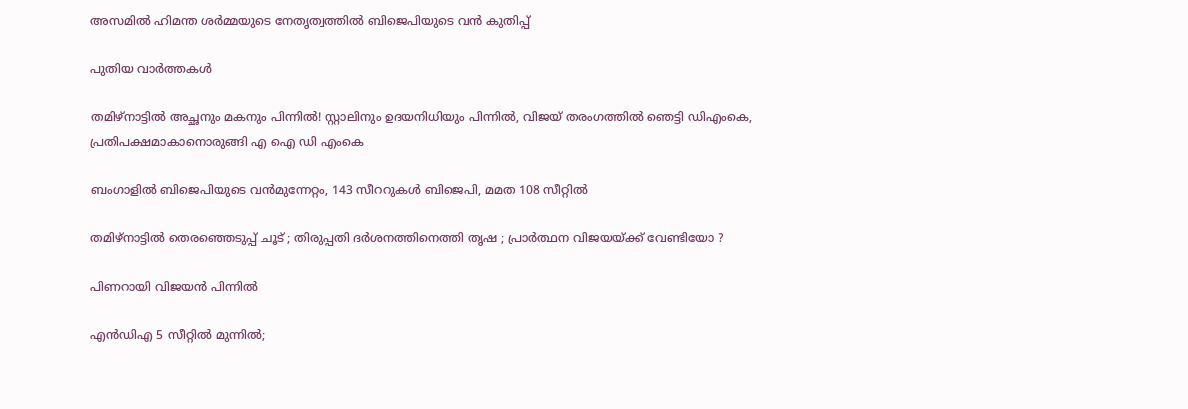അസമില്‍ ഹിമന്ത ശര്‍മ്മയുടെ നേതൃത്വത്തില്‍ ബിജെപിയുടെ വന്‍ കുതിപ്പ്

പുതിയ വാര്‍ത്തകള്‍

തമിഴ്‌നാട്ടിൽ അച്ഛനും മകനും പിന്നിൽ! സ്റ്റാലിനും ഉദയനിധിയും പിന്നിൽ, വിജയ് തരംഗത്തിൽ ഞെട്ടി ഡിഎംകെ, പ്രതിപക്ഷമാകാനൊരുങ്ങി എ ഐ ഡി എംകെ

ബംഗാളില്‍ ബിജെപിയുടെ വന്‍മുന്നേറ്റം, 143 സീററുകള്‍ ബിജെപി, മമത 108 സീറ്റില്‍

തമിഴ്നാട്ടിൽ തെരഞ്ഞെടുപ്പ് ചൂട് ; തിരുപ്പതി ദർശനത്തിനെത്തി തൃഷ ; പ്രാർത്ഥന വിജയയ്‌ക്ക് വേണ്ടിയോ ?

പിണറായി വിജയൻ പിന്നിൽ

എൻഡിഎ 5 സീറ്റിൽ മുന്നിൽ;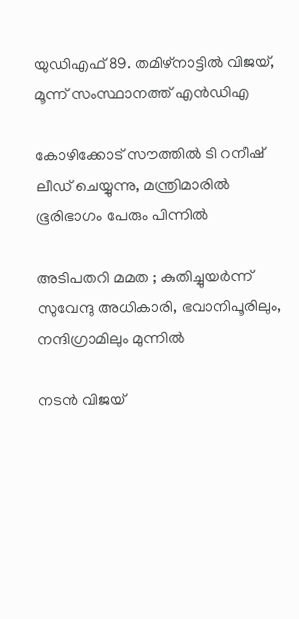യുഡിഎഫ് 89. തമിഴ്‌നാട്ടിൽ വിജയ്, മൂന്ന് സംസ്ഥാനത്ത് എൻഡിഎ

കോഴിക്കോട് സൗത്തിൽ ടി റനീഷ് ലീഡ് ചെയ്യുന്നു, മന്ത്രിമാരിൽ ഭൂരിഭാഗം പേരും പിന്നിൽ

അടിപതറി മമത ; കുതിച്ചുയർന്ന് സുവേന്ദു അധികാരി, ഭവാനിപൂരിലും, നന്ദിഗ്രാമിലും മുന്നിൽ

നടന്‍ വിജയ്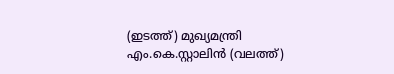(ഇടത്ത്) മുഖ്യമന്ത്രി എം.കെ.സ്റ്റാലിന്‍ (വലത്ത്)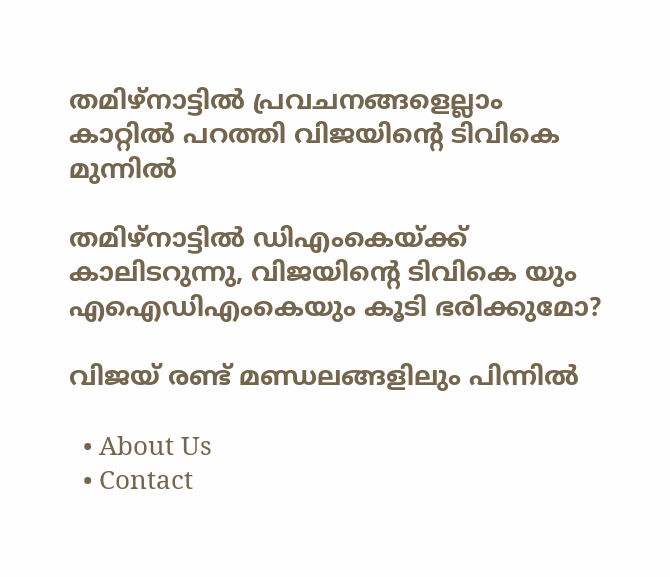തമിഴ്‌നാട്ടിൽ പ്രവചനങ്ങളെല്ലാം കാറ്റിൽ പറത്തി വിജയിന്റെ ടിവികെ മുന്നിൽ

തമിഴ്‌നാട്ടിൽ ഡിഎംകെയ്‌ക്ക് കാലിടറുന്നു, വിജയിന്റെ ടിവികെ യും എഐഡിഎംകെയും കൂടി ഭരിക്കുമോ?

വിജയ് രണ്ട് മണ്ഡലങ്ങളിലും പിന്നില്‍

  • About Us
  • Contact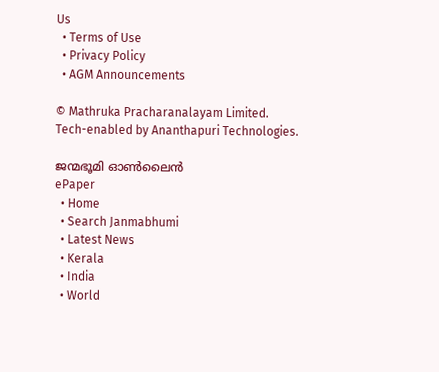Us
  • Terms of Use
  • Privacy Policy
  • AGM Announcements

© Mathruka Pracharanalayam Limited.
Tech-enabled by Ananthapuri Technologies.

ജന്മഭൂമി ഓണ്‍ലൈന്‍
ePaper
  • Home
  • Search Janmabhumi
  • Latest News
  • Kerala
  • India
  • World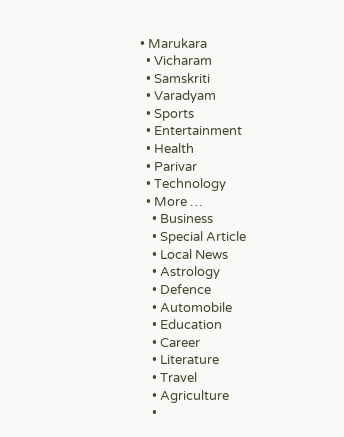• Marukara
  • Vicharam
  • Samskriti
  • Varadyam
  • Sports
  • Entertainment
  • Health
  • Parivar
  • Technology
  • More …
    • Business
    • Special Article
    • Local News
    • Astrology
    • Defence
    • Automobile
    • Education
    • Career
    • Literature
    • Travel
    • Agriculture
    •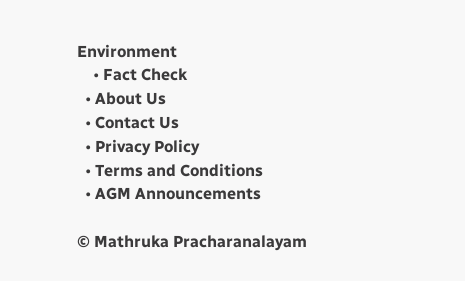Environment
    • Fact Check
  • About Us
  • Contact Us
  • Privacy Policy
  • Terms and Conditions
  • AGM Announcements

© Mathruka Pracharanalayam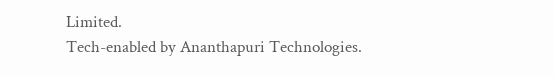Limited.
Tech-enabled by Ananthapuri Technologies.